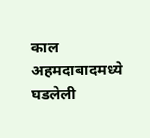काल अहमदाबादमध्ये घडलेली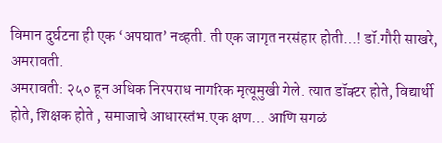विमान दुर्घटना ही एक ‘अपघात’ नव्हती. ती एक जागृत नरसंहार होती…! डॉ.गौरी साखरे, अमरावती.
अमरावती: २५० हून अधिक निरपराध नागरिक मृत्यूमुखी गेले. त्यात डॉक्टर होते, विद्यार्थी होते, शिक्षक होते , समाजाचे आधारस्तंभ.एक क्षण… आणि सगळं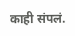काही संपलं.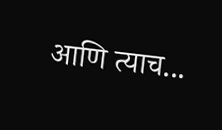आणि त्याच...